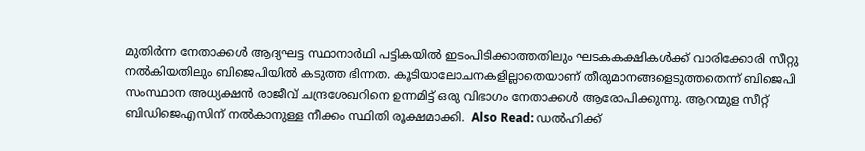മുതിര്‍ന്ന നേതാക്കള്‍ ആദ്യഘട്ട സ്ഥാനാര്‍ഥി പട്ടികയില്‍ ഇടംപിടിക്കാത്തതിലും ഘടകകക്ഷികള്‍ക്ക് വാരിക്കോരി സീറ്റു നല്‍കിയതിലും ബിജെപിയില്‍ കടുത്ത ഭിന്നത. കൂടിയാലോചനകളില്ലാതെയാണ് തീരുമാനങ്ങളെടുത്തതെന്ന് ബിജെപി സംസ്ഥാന അധ്യക്ഷന്‍ രാജീവ് ചന്ദ്രശേഖറിനെ ഉന്നമിട്ട് ഒരു വിഭാഗം നേതാക്കള്‍ ആരോപിക്കുന്നു. ആറന്മുള സീറ്റ് ബിഡിജെഎസിന് നല്‍കാനുള്ള നീക്കം സ്ഥിതി രൂക്ഷമാക്കി.  Also Read: ഡല്‍ഹിക്ക്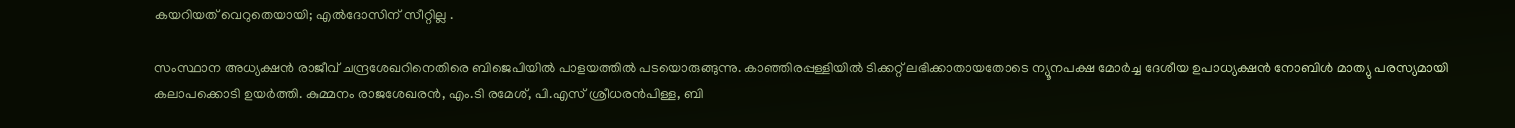കയറിയത് വെറുതെയായി; എല്‍ദോസിന് സീറ്റില്ല .

സംസ്ഥാന അധ്യക്ഷന്‍ രാജീവ് ചന്ദ്രശേഖറിനെതിരെ ബിജെപിയില്‍ പാളയത്തില്‍ പടയൊരുങ്ങുന്നു. കാഞ്ഞിരപ്പള്ളിയില്‍ ടിക്കറ്റ് ലഭിക്കാതായതോടെ ന്യൂനപക്ഷ മോര്‍ച്ച ദേശീയ ഉപാധ്യക്ഷന്‍ നോബിള്‍ മാത്യു പരസ്യമായി കലാപക്കൊടി ഉയര്‍ത്തി. കുമ്മനം രാജശേഖരന്‍, എം.ടി രമേശ്, പി.എസ് ശ്രീധരന്‍പിള്ള, ബി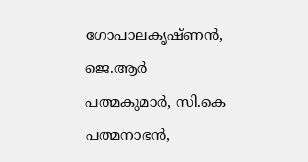ഗോപാലകൃഷ്ണന്‍, ജെ.ആര്‍ പത്മകുമാര്‍, സി.കെ പത്മനാഭന്‍,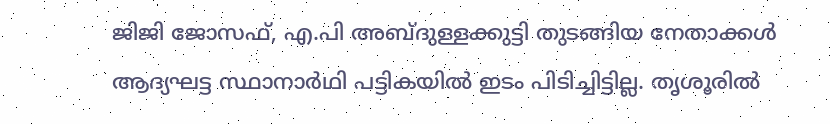ജിജി ജോസഫ്, എ.പി അബ്ദുള്ളക്കുട്ടി തുടങ്ങിയ നേതാക്കള്‍ ആദ്യഘട്ട സ്ഥാനാര്‍ഥി പട്ടികയില്‍ ഇടം പിടിച്ചിട്ടില്ല. തൃശൂരില്‍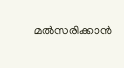മല്‍സരിക്കാന്‍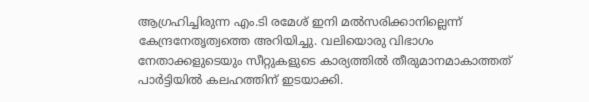ആഗ്രഹിച്ചിരുന്ന എം.ടി രമേശ് ഇനി മല്‍സരിക്കാനില്ലെന്ന് കേന്ദ്രനേതൃത്വത്തെ അറിയിച്ചു. വലിയൊരു വിഭാഗം നേതാക്കളുടെയും സീറ്റുകളുടെ കാര്യത്തില്‍ തീരുമാനമാകാത്തത് പാര്‍ട്ടിയില്‍ കലഹത്തിന് ഇടയാക്കി.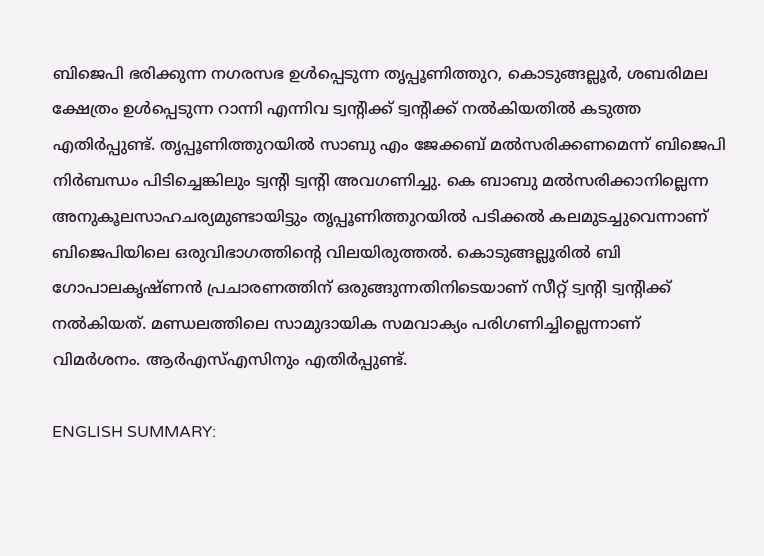ബിജെപി ഭരിക്കുന്ന നഗരസഭ ഉള്‍‌പ്പെടുന്ന തൃപ്പൂണിത്തുറ, കൊടുങ്ങല്ലൂര്‍, ശബരിമല ക്ഷേത്രം ഉള്‍പ്പെടുന്ന റാന്നി എന്നിവ ട്വന്‍റിക്ക് ട്വന്‍റിക്ക് നല്‍കിയതില്‍ കടുത്ത എതിര്‍പ്പുണ്ട്. തൃപ്പൂണിത്തുറയില്‍ സാബു എം ജേക്കബ് മല്‍സരിക്കണമെന്ന് ബിജെപി നിര്‍ബന്ധം പിടിച്ചെങ്കിലും ട്വന്‍റി ട്വന്‍റി അവഗണിച്ചു. കെ ബാബു മല്‍സരിക്കാനില്ലെന്ന അനുകൂലസാഹചര്യമുണ്ടായിട്ടും തൃപ്പൂണിത്തുറയില്‍ പടിക്കല്‍ കലമുടച്ചുവെന്നാണ് ബിജെപിയിലെ ഒരുവിഭാഗത്തിന്‍റെ വിലയിരുത്തല്‍. കൊടുങ്ങല്ലൂരില്‍ ബി ഗോപാലകൃഷ്ണന്‍ പ്രചാരണത്തിന് ഒരുങ്ങുന്നതിനിടെയാണ് സീറ്റ് ട്വന്‍റി ട്വന്‍റിക്ക് നല്‍കിയത്. മണ്ഡലത്തിലെ സാമുദായിക സമവാക്യം പരിഗണിച്ചില്ലെന്നാണ് വിമര്‍ശനം. ആര്‍എസ്എസിനും എതിര്‍പ്പുണ്ട്.

ENGLISH SUMMARY: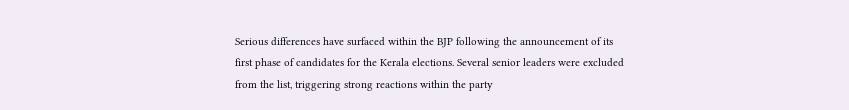Serious differences have surfaced within the BJP following the announcement of its first phase of candidates for the Kerala elections. Several senior leaders were excluded from the list, triggering strong reactions within the party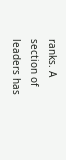ranks. A section of leaders has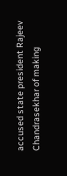accused state president Rajeev Chandrasekhar of making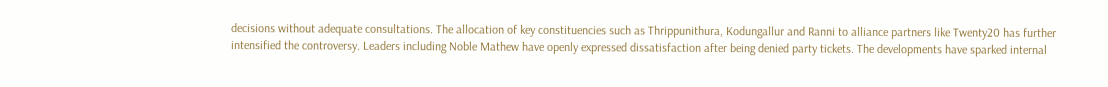decisions without adequate consultations. The allocation of key constituencies such as Thrippunithura, Kodungallur and Ranni to alliance partners like Twenty20 has further intensified the controversy. Leaders including Noble Mathew have openly expressed dissatisfaction after being denied party tickets. The developments have sparked internal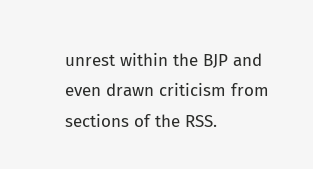unrest within the BJP and even drawn criticism from sections of the RSS.